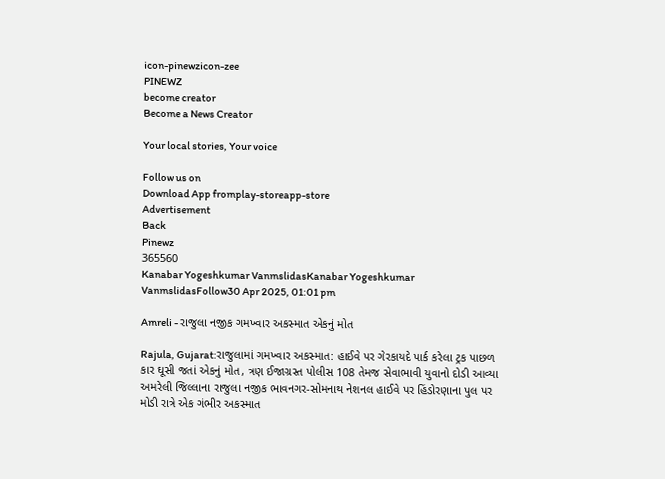icon-pinewzicon-zee
PINEWZ
become creator
Become a News Creator

Your local stories, Your voice

Follow us on
Download App fromplay-storeapp-store
Advertisement
Back
Pinewz
365560
Kanabar Yogeshkumar VanmslidasKanabar Yogeshkumar VanmslidasFollow30 Apr 2025, 01:01 pm

Amreli - રાજુલા નજીક ગમખ્વાર અકસ્માત એકનું મોત

Rajula, Gujarat:રાજુલામાં ગમખ્વાર અકસ્માત: હાઈવે પર ગેરકાયદે પાર્ક કરેલા ટ્રક પાછળ કાર ઘૂસી જતાં એકનું મોત, ત્રણ ઈજાગ્રસ્ત પોલીસ 108 તેમજ સેવાભાવી યુવાનો દોડી આવ્યા અમરેલી જિલ્લાના રાજુલા નજીક ભાવનગર-સોમનાથ નેશનલ હાઈવે પર હિંડોરણાના પુલ પર મોડી રાત્રે એક ગંભીર અકસ્માત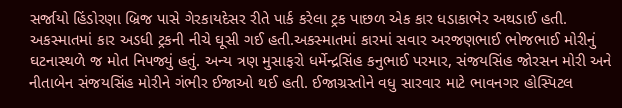સર્જાયો હિંડોરણા બ્રિજ પાસે ગેરકાયદેસર રીતે પાર્ક કરેલા ટ્રક પાછળ એક કાર ધડાકાભેર અથડાઈ હતી. અકસ્માતમાં કાર અડધી ટ્રકની નીચે ઘૂસી ગઈ હતી.અકસ્માતમાં કારમાં સવાર અરજણભાઈ ભોજભાઈ મોરીનું ઘટનાસ્થળે જ મોત નિપજ્યું હતું. અન્ય ત્રણ મુસાફરો ધર્મેન્દ્રસિંહ કનુભાઈ પરમાર, સંજયસિંહ જોરસન મોરી અને નીતાબેન સંજયસિંહ મોરીને ગંભીર ઈજાઓ થઈ હતી. ઈજાગ્રસ્તોને વધુ સારવાર માટે ભાવનગર હોસ્પિટલ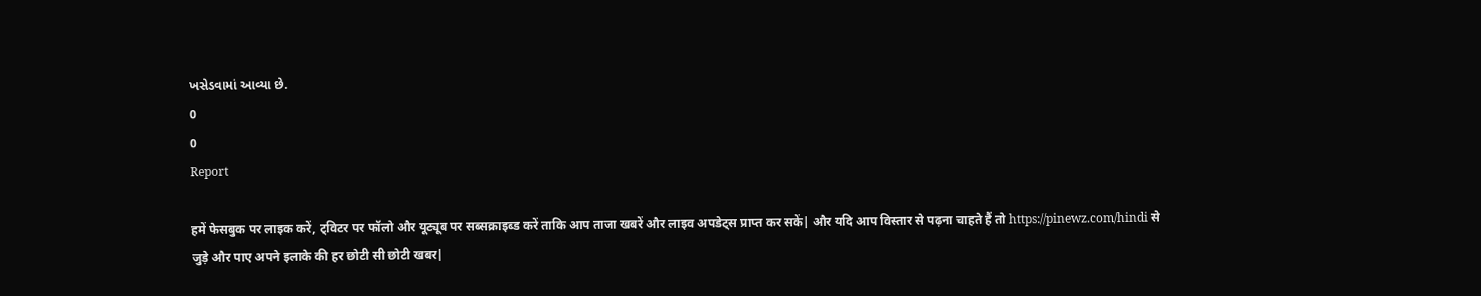ખસેડવામાં આવ્યા છે.
0
0
Report

हमें फेसबुक पर लाइक करें, ट्विटर पर फॉलो और यूट्यूब पर सब्सक्राइब्ड करें ताकि आप ताजा खबरें और लाइव अपडेट्स प्राप्त कर सकें| और यदि आप विस्तार से पढ़ना चाहते हैं तो https://pinewz.com/hindi से जुड़े और पाए अपने इलाके की हर छोटी सी छोटी खबर|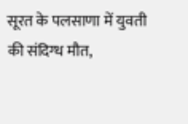सूरत के पलसाणा में युवती की संदिग्ध मौत,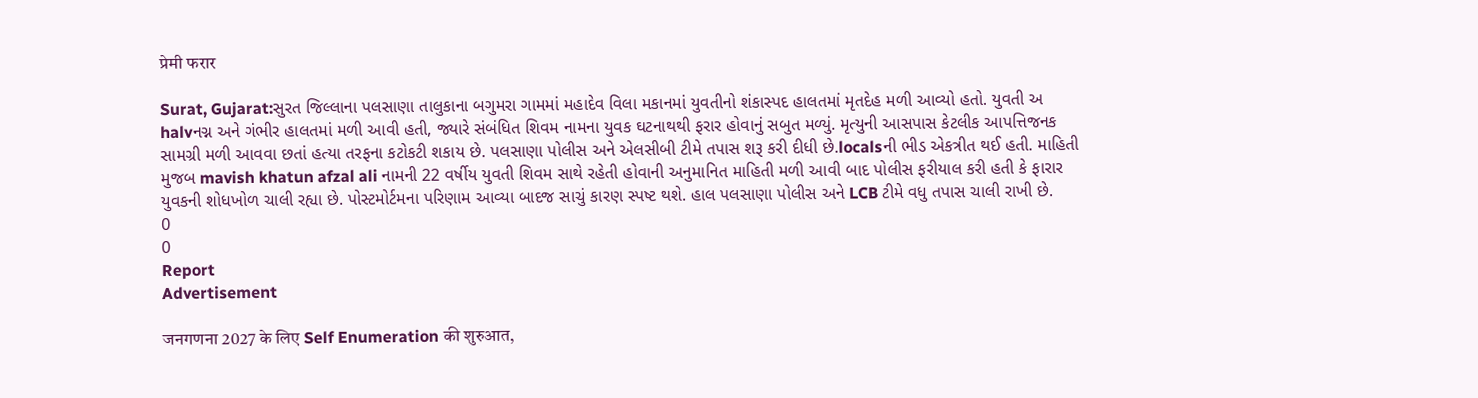प्रेमी फरार

Surat, Gujarat:સુરત જિલ્લાના પલસાણા તાલુકાના બગુમરા ગામમાં મહાદેવ વિલા મકાનમાં યુવતીનો શંકાસ્પદ હાલતમાં મૃતદેહ મળી આવ્યો હતો. યુવતી અ halvનગ્ન અને ગંભીર હાલતમાં મળી આવી હતી, જ્યારે સંબંધિત શિવમ નામના યુવક ઘટનાથથી ફરાર હોવાનું સબુત મળ્યું. મૃત્યુની આસપાસ કેટલીક આપત્તિજનક સામગ્રી મળી આવવા છતાં હત્યા તરફના કટોકટી શકાય છે. પલસાણા પોલીસ અને એલસીબી ટીમે તપાસ શરૂ કરી દીધી છે.localsની ભીડ એકત્રીત થઈ હતી. માહિતી મુજબ mavish khatun afzal ali નામની 22 વર્ષીય યુવતી શિવમ સાથે રહેતી હોવાની અનુમાનિત માહિતી મળી આવી બાદ પોલીસ ફરીયાલ કરી હતી કે ફારાર યુવકની શોધખોળ ચાલી રહ્યા છે. પોસ્ટમોર્ટમના પરિણામ આવ્યા બાદજ સાચું કારણ સ્પષ્ટ થશે. હાલ પલસાણા પોલીસ અને LCB ટીમે વધુ તપાસ ચાલી રાખી છે.
0
0
Report
Advertisement

जनगणना 2027 के लिए Self Enumeration की शुरुआत,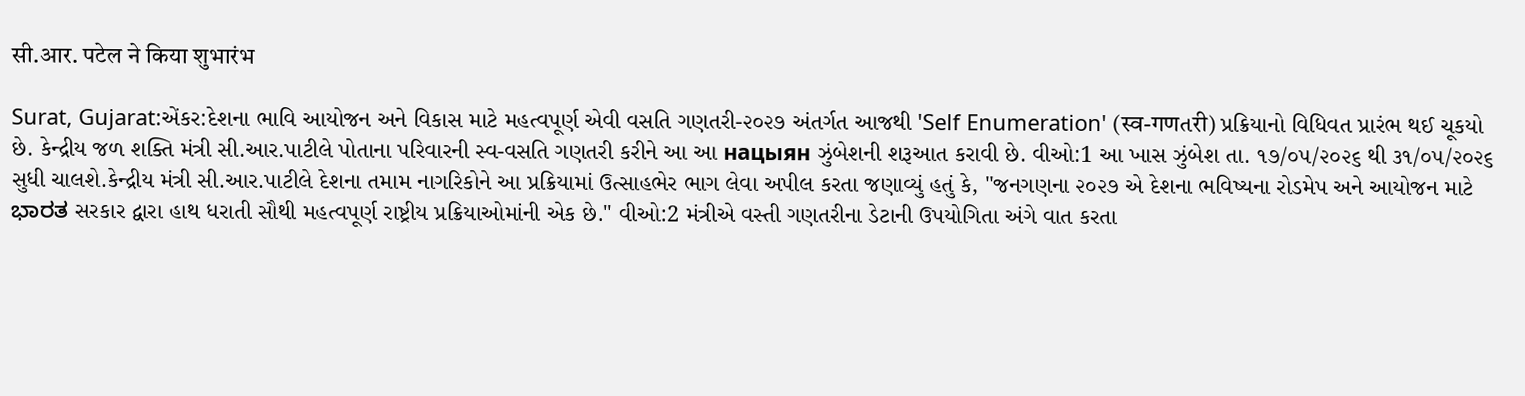सी.आर. पटेल ने किया शुभारंभ

Surat, Gujarat:એંકર:દેશના ભાવિ આયોજન અને વિકાસ માટે મહત્વપૂર્ણ એવી વસતિ ગણતરી-૨૦૨૭ અંતર્ગત આજથી 'Self Enumeration' (स्व-गणતरी) પ્રક્રિયાનો વિધિવત પ્રારંભ થઈ ચૂકયો છે. કેન્દ્રીય જળ શક્તિ મંત્રી સી.આર.પાટીલે પોતાના પરિવારની સ્વ-વસતિ ગણતરી કરીને આ આ нацыян ઝુંબેશની શરૂઆત કરાવી છે. વીઓ:1 આ ખાસ ઝુંબેશ તા. ૧૭/૦૫/૨૦૨૬ થી ૩૧/૦૫/૨૦૨૬ સુધી ચાલશે.કેન્દ્રીય મંત્રી સી.આર.પાટીલે દેશના તમામ નાગરિકોને આ પ્રક્રિયામાં ઉત્સાહભેર ભાગ લેવા અપીલ કરતા જણાવ્યું હતું કે, "જનગણના ૨૦૨૭ એ દેશના ભવિષ્યના રોડમેપ અને આયોજન માટે ಭಾರತ સરકાર દ્વારા હાથ ધરાતી સૌથી મહત્વપૂર્ણ રાષ્ટ્રીય પ્રક્રિયાઓમાંની એક છે." વીઓ:2 મંત્રીએ વસ્તી ગણતરીના ડેટાની ઉપયોગિતા અંગે વાત કરતા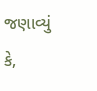જણાવ્યું કે,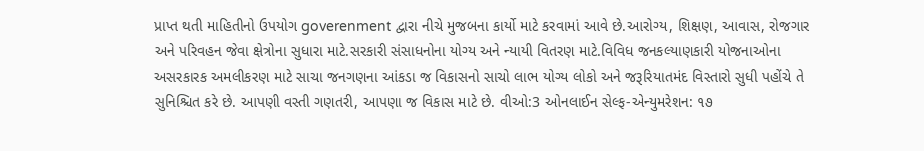પ્રાપ્ત થતી માહિતીનો ઉપયોગ goverenment દ્વારા નીચે મુજબના કાર્યો માટે કરવામાં આવે છે.આરોગ્ય, શિક્ષણ, આવાસ, રોજગાર અને પરિવહન જેવા ક્ષેત્રોના સુધારા માટે.સરકારી સંસાધનોના યોગ્ય અને ન્યાયી વિતરણ માટે.વિવિધ જનકલ્યાણકારી યોજનાઓના અસરકારક અમલીકરણ માટે સાચા જનગણના આંકડા જ વિકાસનો સાચો લાભ યોગ્ય લોકો અને જરૂરિયાતમંદ વિસ્તારો સુધી પહોંચે તે સુનિશ્ચિત કરે છે. આપણી વસ્તી ગણતરી, આપણા જ વિકાસ માટે છે. વીઓ:3 ઓનલાઈન સેલ્ફ-એન્યુમરેશન: ૧૭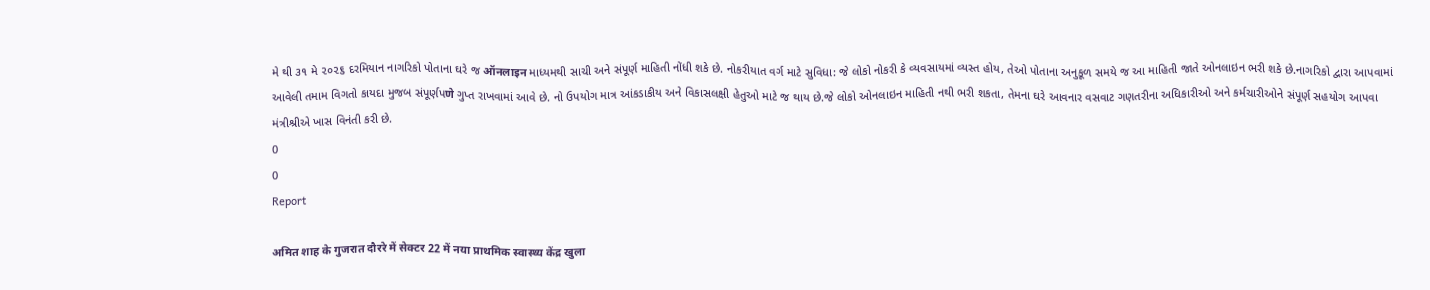મે થી ૩૧ મે ૨૦૨૬ દરમિયાન નાગરિકો પોતાના ઘરે જ ऑनलाइन માધ્યમથી સાચી અને સંપૂર્ણ માહિતી નોંધી શકે છે. નોકરીયાત વર્ગ માટે સુવિધા: જે લોકો નોકરી કે વ્યવસાયમાં વ્યસ્ત હોય, તેઓ પોતાના અનુકૂળ સમયે જ આ માહિતી જાતે ઓનલાઇન ભરી શકે છે.નાગરિકો દ્વારા આપવામાં આવેલી તમામ વિગતો કાયદા મુજબ સંપૂર્ણપणे ગુપ્ત રાખવામાં આવે છે. નો ઉપયોગ માત્ર આંકડાકીય અને વિકાસલક્ષી હેતુઓ માટે જ થાય છે.જે લોકો ઓનલાઇન માહિતી નથી ભરી શકતા, તેમના ઘરે આવનાર વસવાટ ગણતરીના અધિકારીઓ અને કર્મચારીઓને સંપૂર્ણ સહયોગ આપવા મંત્રીશ્રીએ ખાસ વિનંતી કરી છે.
0
0
Report

अमित शाह के गुजरात दौररे में सेक्टर 22 में नया प्राथमिक स्वास्थ्य केंद्र खुला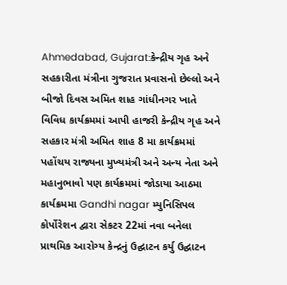Ahmedabad, Gujarat:કેન્દ્રીય ગૃહ અને સહકારીતા મંત્રીના ગુજરાત પ્રવાસનો છેલ્લો અને બીજો દિવસ અમિત શાહ ગાંધીનગર ખાતે વિવિધ કાર્યક્રમમાં આપી હાજરી કેન્દ્રીય ગૃહ અને સહકાર મંત્રી અમિત શાહ 8 મા કાર્યક્રમમાં પહોંચય રાજ્યના મુખ્યમંત્રી અને અન્ય નેતા અને મહાનુભાવો પણ કાર્યક્રમમાં જોડાયા આઠમા કાર્યક્રમમા Gandhi nagar મ્યુનિસિપલ કોર્પોરેશન દ્વારા સેકટર 22માં નવા બનેલા પ્રાથમિક આરોગ્ય કેન્દ્રનું ઉદ્ઘાટન કર્યુ ઉદ્ઘાટન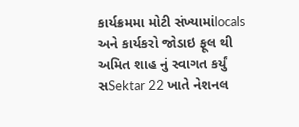કાર્યક્રમમા મોટી સંખ્યામાંlocals અને કાર્યકરો જોડાઇ ફૂલ થી અમિત શાહ નું સ્વાગત કર્યું સSektar 22 ખાતે નેશનલ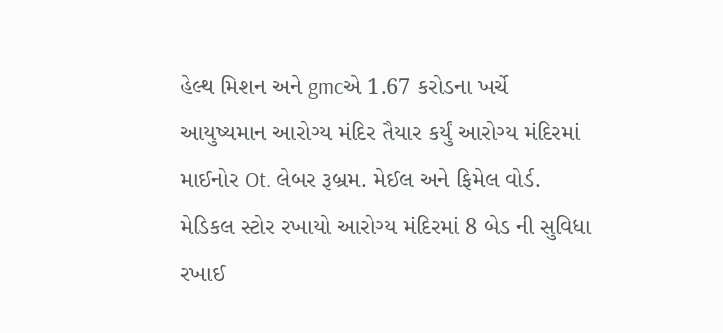હેલ્થ મિશન અને gmcએ 1.67 કરોડના ખર્ચે આયુષ્યમાન આરોગ્ય મંદિર તૈયાર કર્યું આરોગ્ય મંદિરમાં માઈનોર Ot. લેબર રૂબ્રમ. મેઈલ અને ફિમેલ વોર્ડ. મેડિકલ સ્ટોર રખાયો આરોગ્ય મંદિરમાં 8 બેડ ની સુવિધા રખાઈ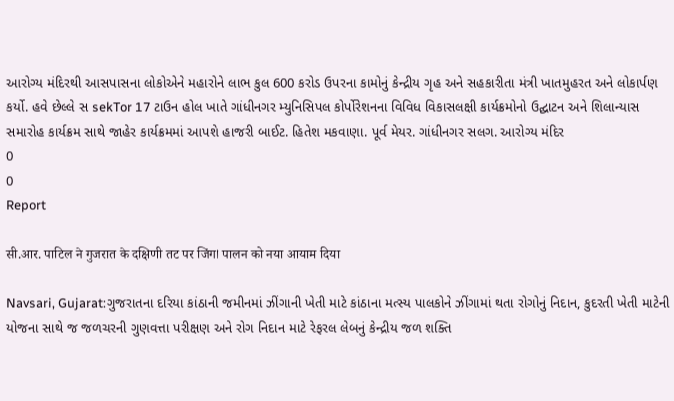આરોગ્ય મંદિરથી આસપાસના લોકોએને મહારોને લાભ કુલ 600 કરોડ ઉપરના કામોનું કેન્દ્રીય ગૃહ અને સહકારીતા મંત્રી ખાતમુહરત અને લોકાર્પણ કર્યો. હવે છેલ્લે સ sekTor 17 ટાઉન હોલ ખાતે ગાંધીનગર મ્યુનિસિપલ કોર્પોરેશનના વિવિધ વિકાસલક્ષી કાર્યક્રમોનો ઉદ્ઘાટન અને શિલાન્યાસ સમારોહ કાર્યક્રમ સાથે જાહેર કાર્યક્રમમાં આપશે હાજરી બાઈટ. હિતેશ મકવાણા. પૂર્વ મેયર. ગાંધીનગર સલગ. આરોગ્ય મંદિર
0
0
Report

सी.आर. पाटिल ने गुजरात के दक्षिणी तट पर जिंगا पालन को नया आयाम दिया

Navsari, Gujarat:ગુજરાતના દરિયા કાંઠાની જમીનમાં ઝીંગાની ખેતી માટે કાંઠાના મત્સ્ય પાલકોને ઝીંગામાં થતા રોગોનું નિદાન, કુદરતી ખેતી માટેની યોજના સાથે જ જળચરની ગુણવત્તા પરીક્ષણ અને રોગ નિદાન માટે રેફરલ લેબનું કેન્દ્રીય જળ શક્તિ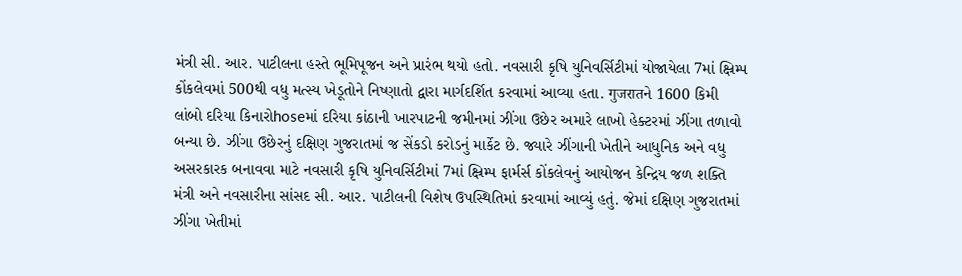મંત્રી સી. આર. પાટીલના હસ્તે ભૂમિપૂજન અને પ્રારંભ થયો હતો. નવસારી કૃષિ યુનિવર્સિટીમાં યોજાયેલા 7માં ક્ષ્રિમ્પ કોંકલેવમાં 500થી વધુ મત્સ્ય ખેડૂતોને નિષ્ણાતો દ્વારા માર્ગદર્શિત કરવામાં આવ્યા હતા. गुजरातને 1600 કિમી લાંબો દરિયા કિનારોhoseમાં દરિયા કાંઠાની ખારપાટની જમીનમાં ઝીંગા ઉછેર અમારે લાખો હેક્ટરમાં ઝીંગા તળાવો બન્યા છે. ઝીંગા ઉછેરનું દક્ષિણ ગુજરાતમાં જ સેંકડો કરોડનું માર્કેટ છે. જ્યારે ઝીંગાની ખેતીને આધુનિક અને વધુ અસરકારક બનાવવા માટે નવસારી કૃષિ યુનિવર્સિટીમાં 7માં ક્ષ્રિમ્પ ફાર્મર્સ કોંકલેવનું આયોજન કેન્દ્રિય જળ શક્તિ મંત્રી અને નવસારીના સાંસદ સી. આર. પાટીલની વિશેષ ઉપસ્થિતિમાં કરવામાં આવ્યું હતું. જેમાં દક્ષિણ ગુજરાતમાં ઝીંગા ખેતીમાં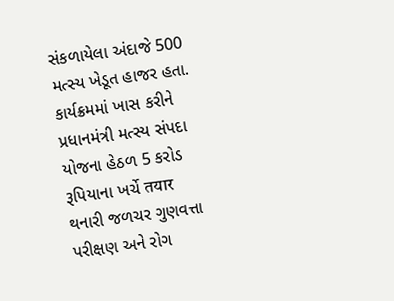સંકળાયેલા અંદાજે 500 મત્સ્ય ખેડૂત હાજર હતા. કાર્યક્રમમાં ખાસ કરીને પ્રધાનમંત્રી મત્સ્ય સંપદા યોજના હેઠળ 5 કરોડ રૂપિયાના ખર્ચે तयार થનારી જળચર ગુણવત્તા પરીક્ષણ અને રોગ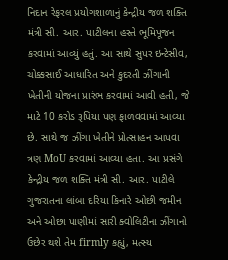નિદાન રેફરલ પ્રયોગશાળાનું કેન્દ્રીય જળ શક્તિ મંત્રી સી. આર. પાટીલના હસ્તે ભૂમિપૂજન કરવામાં આવ્યું હતું. આ સાથે સુપર ઇન્ટેસીવ, ચોક્કસાઈ આધારિત અને કુદરતી ઝીંગાની ખેતીની યોજના પ્રારંભ કરવામાં આવી હતી, જે માટે 10 કરોડ રૂપિયા પણ ફાળવવામાં આવ્યા છે. સાથે જ ઝીંગા ખેતીને પ્રોત્સાહન આપવા ત્રણ MoU કરવામાં આવ્યા હતા. આ પ્રસંગે કેન્દ્રીય જળ શક્તિ મંત્રી સી. આર. પાટીલે ગુજરાતના લાંબા દરિયા કિનારે ઓછી જમીન અને ઓછા પાણીમાં સારી ક્વોલિટીના ઝીંગાનો ઉછેર થશે તેમ firmly કહ્યું, મત્સ્ય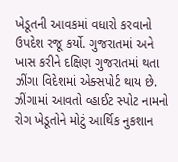ખેડૂતની આવકમાં વધારો કરવાનો ઉપદેશ રજૂ કર્યો. ગુજરાતમાં અને ખાસ કરીને દક્ષિણ ગુજરાતમાં થતા ઝીંગા વિદેશમાં એક્સપોર્ટ થાય છે. ઝીંગામાં આવતો વ્હાઈટ સ્પોટ નામનો રોગ ખેડૂતોને મોટું આર્થિક નુકશાન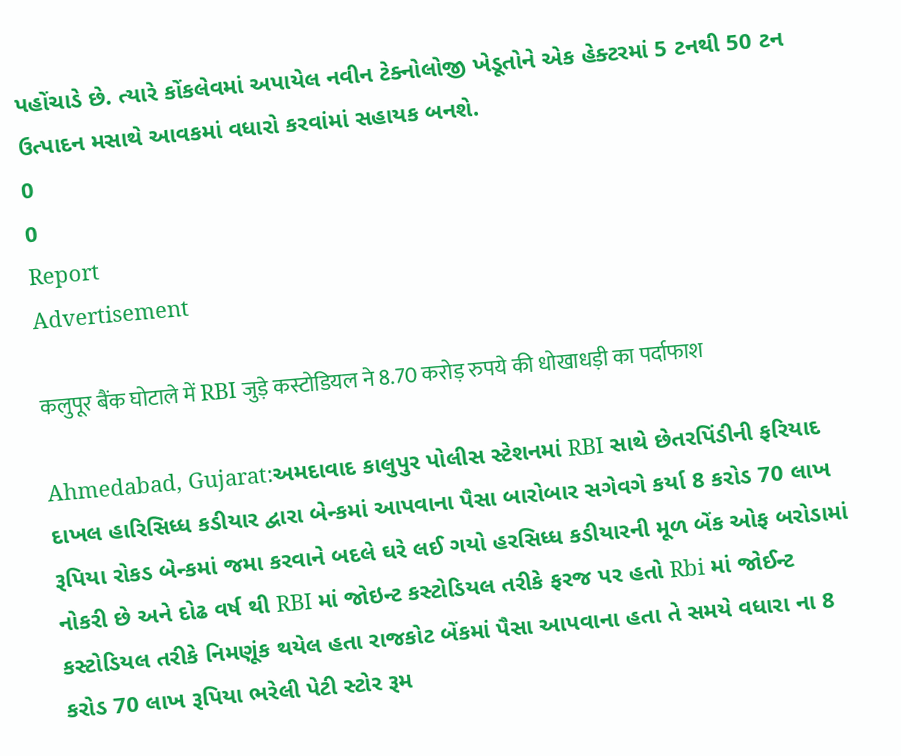પહોંચાડે છે. ત્યારે કોંકલેવમાં અપાયેલ નવીન ટેક્નોલોજી ખેડૂતોને એક હેક્ટરમાં 5 ટનથી 50 ટન ઉત્પાદન મસાથે આવકમાં વધારો કરવાંમાં સહાયક બનશે.
0
0
Report
Advertisement

कलुपूर बैंक घोटाले में RBI जुड़े कस्टोडियल ने 8.70 करोड़ रुपये की धोखाधड़ी का पर्दाफाश

Ahmedabad, Gujarat:અમદાવાદ કાલુપુર પોલીસ સ્ટેશનમાં RBI સાથે છેતરપિંડીની ફરિયાદ દાખલ હારિસિધ્ધ કડીયાર દ્વારા બેન્કમાં આપવાના પૈસા બારોબાર સગેવગે કર્યા 8 કરોડ 70 લાખ રૂપિયા રોકડ બેન્કમાં જમા કરવાને બદલે ઘરે લઈ ગયો હરસિધ્ધ કડીયારની મૂળ બેંક ઓફ બરોડામાં નોકરી છે અને દોઢ વર્ષ થી RBI માં જોઇન્ટ કસ્ટોડિયલ તરીકે ફરજ પર હતો Rbi માં જોઈન્ટ કસ્ટોડિયલ તરીકે નિમણૂંક થયેલ હતા રાજકોટ બેંકમાં પૈસા આપવાના હતા તે સમયે વધારા ના 8 કરોડ 70 લાખ રૂપિયા ભરેલી પેટી સ્ટોર રૂમ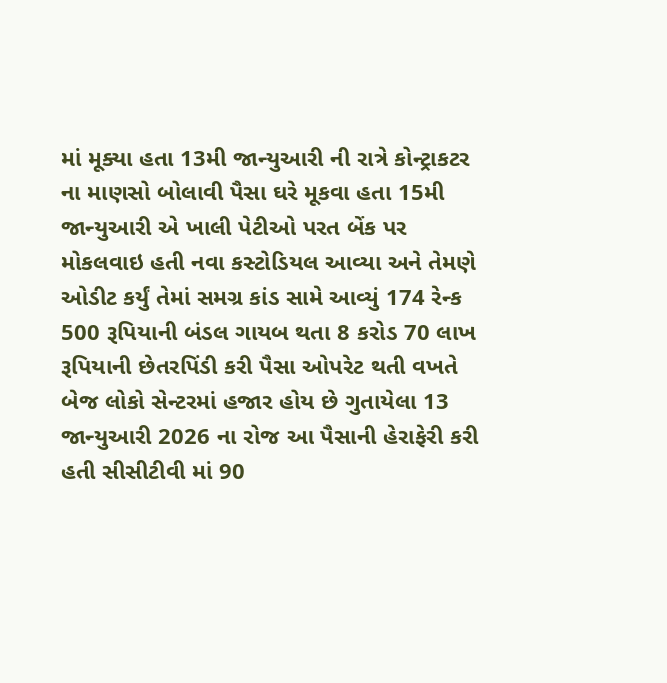માં મૂક્યા હતા 13મી જાન્યુઆરી ની રાત્રે કોન્ટ્રાકટર ના માણસો બોલાવી પૈસા ઘરે મૂકવા હતા 15મી જાન્યુઆરી એ ખાલી પેટીઓ પરત બેંક પર મોકલવાઇ હતી નવા કસ્ટોડિયલ આવ્યા અને તેમણે ઓડીટ કર્યું તેમાં સમગ્ર કાંડ સામે આવ્યું 174 રેન્ક 500 રૂપિયાની બંડલ ગાયબ થતા 8 કરોડ 70 લાખ રૂપિયાની છેતરપિંડી કરી પૈસા ઓપરેટ થતી વખતે બેજ લોકો સેન્ટરમાં હજાર હોય છે ગુતાયેલા 13 જાન્યુઆરી 2026 ના રોજ આ પૈસાની હેરાફેરી કરી હતી સીસીટીવી માં 90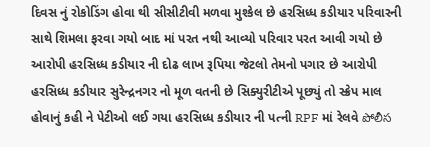દિવસ નું રોકોડિંગ હોવા થી સીસીટીવી મળવા મુશ્કેલ છે હરસિધ્ધ કડીયાર પરિવારની સાથે શિમલા ફરવા ગયો બાદ માં પરત નથી આવ્યો પરિવાર પરત આવી ગયો છે આરોપી હરસિધ્ધ કડીયાર ની દોઢ લાખ રૂપિયા જેટલો તેમનો પગાર છે આરોપી હરસિધ્ધ કડીયાર સુરેન્દ્રનગર નો મૂળ વતની છે સિક્યુરીટીએ પૂછ્યું તો સ્ક્રેપ માલ હોવાનું કહી ને પેટીઓ લઈ ગયા હરસિધ્ધ કડીયાર ની પત્ની RPF માં રેલવે పోలీస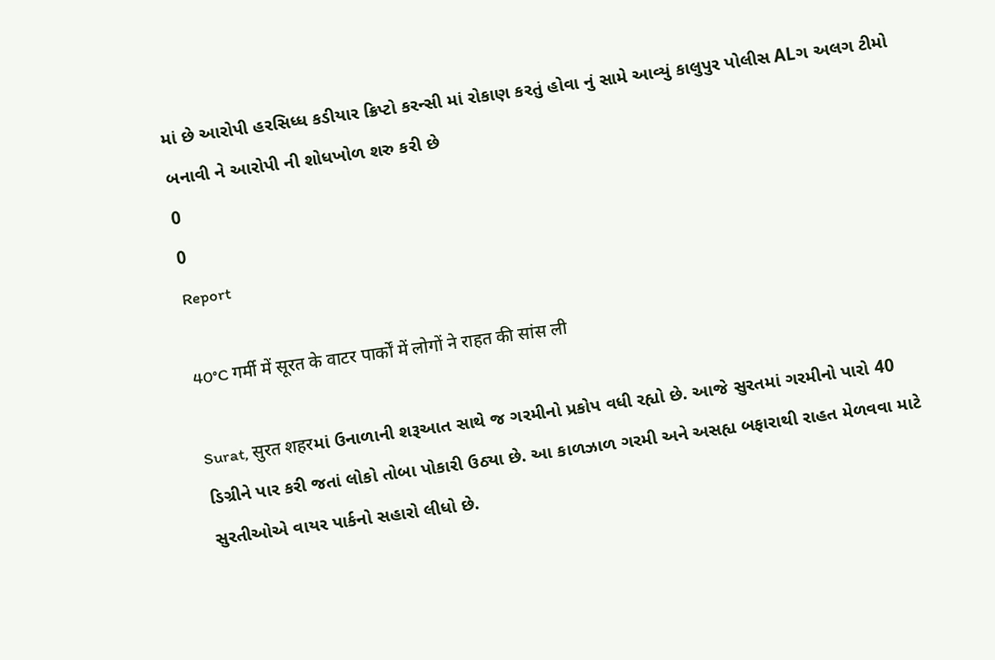માં છે આરોપી હરસિધ્ધ કડીયાર ક્રિપ્ટો કરન્સી માં રોકાણ કરતું હોવા નું સામે આવ્યું કાલુપુર પોલીસ ALગ અલગ ટીમો બનાવી ને આરોપી ની શોધખોળ શરુ કરી છે
0
0
Report

40°C गर्मी में सूरत के वाटर पार्कों में लोगों ने राहत की सांस ली

Surat, सुरत शहरમાં ઉનાળાની શરૂઆત સાથે જ ગરમીનો પ્રકોપ વધી રહ્યો છે. આજે સુરતમાં ગરમીનો પારો 40 ડિગ્રીને પાર કરી જતાં લોકો તોબા પોકારી ઉઠ્યા છે. આ કાળઝાળ ગરમી અને અસહ્ય બફારાથી રાહત મેળવવા માટે સુરતીઓએ વાયર પાર્કનો સહારો લીધો છે.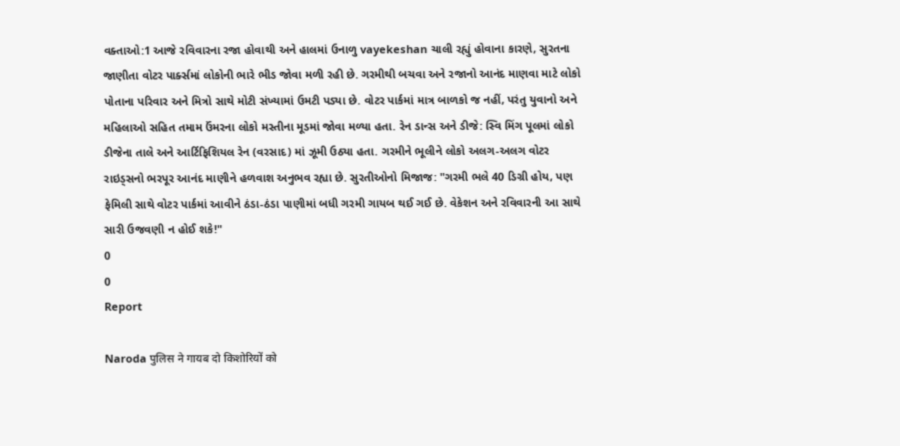વક્તાઓ:1 આજે રવિવારના રજા હોવાથી અને હાલમાં ઉનાળુ vayekeshan ચાલી રહ્યું હોવાના કારણે, સુરતના જાણીતા વોટર પાર્ક્સમાં લોકોની ભારે ભીડ જોવા મળી રહી છે. ગરમીથી બચવા અને રજાનો આનંદ માણવા માટે લોકો પોતાના પરિવાર અને મિત્રો સાથે મોટી સંખ્યામાં ઉમટી પડ્યા છે. વોટર પાર્કમાં માત્ર બાળકો જ નહીં, પરંતુ યુવાનો અને મહિલાઓ સહિત તમામ ઉંમરના લોકો મસ્તીના મૂડમાં જોવા મળ્યા હતા. રેન ડાન્સ અને ડીજે: સ્વિ મિંગ પૂલમાં લોકો ડીજેના તાલે અને આર્ટિફિશિયલ રેન (વરસાદ) માં ઝૂમી ઉઠ્યા હતા. ગરમીને ભૂલીને લોકો અલગ-અલગ વોટર રાઇડ્સનો ભરપૂર આનંદ માણીને હળવાશ અનુભવ રહ્યા છે. સુરતીઓનો મિજાજ: "ગરમી ભલે 40 ડિગ્રી હોય, પણ ફેમિલી સાથે વોટર પાર્કમાં આવીને ઠંડા-ઠંડા પાણીમાં બધી ગરમી ગાયબ થઈ ગઈ છે. વેકેશન અને રવિવારની આ સાથે સારી ઉજવણી ન હોઈ શકે!"
0
0
Report

Naroda पुलिस ने गायब दो किशोरियों को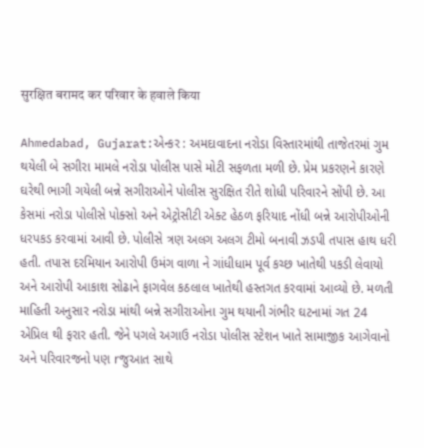सुरक्षित बरामद कर परिवार के हवाले किया

Ahmedabad, Gujarat:એન્કર : અમદાવાદના નરોડા વિસ્તારમાંથી તાજેતરમાં ગુમ થયેલી બે સગીરા મામલે નરોડા પોલીસ પાસે મોટી સફળતા મળી છે. પ્રેમ પ્રકરણને કારણે ઘરેથી ભાગી ગયેલી બન્ને સગીરાઓને પોલીસ સુરક્ષિત રીતે શોધી પરિવારને સોંપી છે. આ કેસમાં નરોડા પોલીસે પોક્સો અને એટ્રોસીટી એક્ટ હેઠળ ફરિયાદ નોંધી બન્ને આરોપીઓની ધરપકડ કરવામાં આવી છે. પોલીસે ત્રણ અલગ અલગ ટીમો બનાવી ઝડપી તપાસ હાથ ધરી હતી. તપાસ દરમિયાન આરોપી ઉમંગ વાળા ને ગાંધીધામ પૂર્વ કચ્છ ખાતેથી પકડી લેવાયો અને આરોપી આકાશ સોઢાને ફાગવેલ કઠલાલ ખાતેથી હસ્તગત કરવામાં આવ્યો છે. મળતી માહિતી અનુસાર નરોડા માંથી બન્ને સગીરાઓના ગુમ થયાની ગંભીર ઘટનામાં ગત 24 એપ્રિલ થી ફરાર હતી. જેને પગલે અગાઉ નરોડા પોલીસ સ્ટેશન ખાતે સામાજીક આગેવાનો અને પરિવારજનો પણ rજુઆત સાથે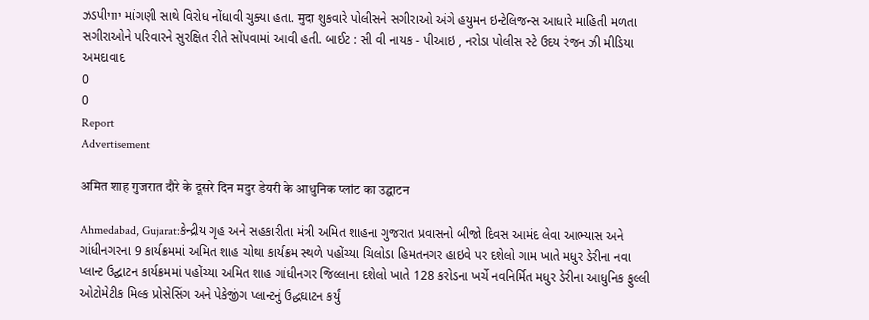ઝડપીיווי માંગણી સાથે વિરોધ નોંધાવી ચુક્યા હતા. मुदा શુકવારે પોલીસને સગીરાઓ અંગે હયુમન ઇન્ટેલિજન્સ આધારે માહિતી મળતા સગીરાઓને પરિવારને સુરક્ષિત રીતે સોંપવામાં આવી હતી. બાઈટ : સી વી નાયક - પીઆઇ , નરોડા પોલીસ સ્ટે ઉદય રંજન ઝી મીડિયા અમદાવાદ
0
0
Report
Advertisement

अमित शाह गुजरात दौरे के दूसरे दिन मदुर डेयरी के आधुनिक प्लांट का उद्घाटन

Ahmedabad, Gujarat:કેન્દ્રીય ગૃહ અને સહકારીતા મંત્રી અમિત શાહના ગુજરાત પ્રવાસનો બીજો દિવસ આમંદ લેવા આભ્યાસ અને ગાંધીનગરના 9 કાર્યક્રમમાં અમિત શાહ ચોથા કાર્યક્રમ સ્થળે પહોંચ્યા ચિલોડા હિમતનગર હાઇવે પર દશેલો ગામ ખાતે મધુર ડેરીના નવા પ્લાન્ટ ઉદ્ઘાટન કાર્યક્રમમાં પહોંચ્યા અમિત શાહ ગાંધીનગર જિલ્લાના દશેલો ખાતે 128 કરોડના ખર્ચે નવનિર્મિત મધુર ડેરીના આધુનિક ફુલ્લી ઓટોમેટીક મિલ્ક પ્રોસેસિંગ અને પેકેજીંગ પ્લાન્ટનું ઉદ્ધઘાટન કર્યું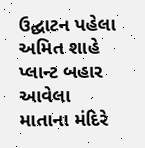ઉદ્ઘાટન પહેલા અમિત શાહે પ્લાન્ટ બહાર આવેલા માતાના મંદિરે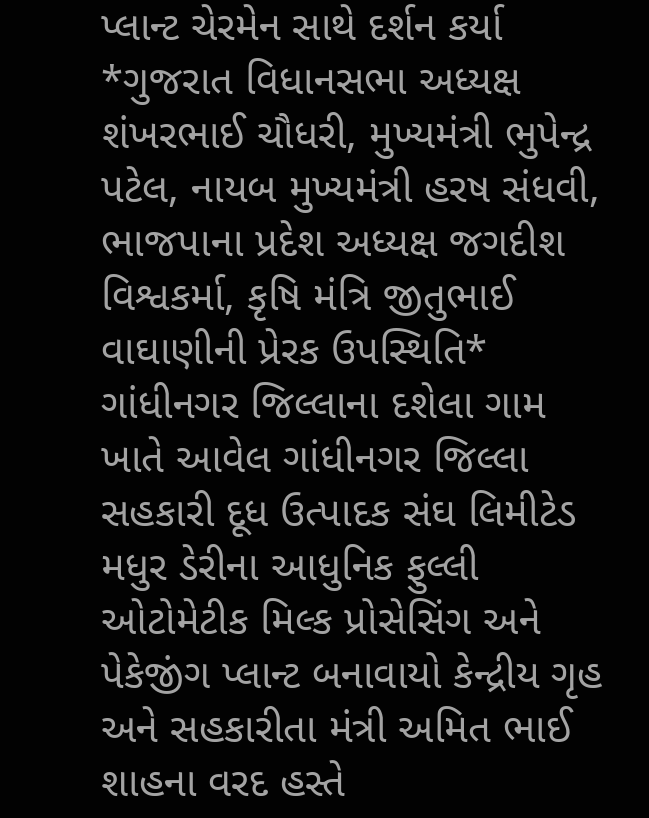પ્લાન્ટ ચેરમેન સાથે દર્શન કર્યા *ગુજરાત વિધાનસભા અધ્યક્ષ શંખરભાઈ ચૌધરી, મુખ્યમંત્રી ભુપેન્દ્ર પટેલ, નાયબ મુખ્યમંત્રી હરષ સંધવી, ભાજપાના પ્રદેશ અધ્યક્ષ જગદીશ વિશ્વકર્મા, કૃષિ મંત્રિ જીતુભાઈ વાઘાણીની પ્રેરક ઉપસ્થિતિ* ગાંધીનગર જિલ્લાના દશેલા ગામ ખાતે આવેલ ગાંધીનગર જિલ્લા સહકારી દૂધ ઉત્પાદક સંઘ લિમીટેડ મધુર ડેરીના આધુનિક ફુલ્લી ઓટોમેટીક મિલ્ક પ્રોસેસિંગ અને પેકેજીંગ પ્લાન્ટ બનાવાયો કેન્દ્રીય ગૃહ અને સહકારીતા મંત્રી અમિત ભાઈ શાહના વરદ હસ્તે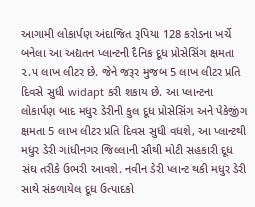આગામી લોકાર્પણ અંદાજિત રૂપિયા 128 કરોડના ખર્ચે બનેલા આ અદ્યતન પ્લાન્ટની દૈનિક દૂધ પ્રોસેસિંગ ક્ષમતા ૨.૫ લાખ લીટર છે. જેને જરૂર મુજબ 5 લાખ લીટર પ્રતિ દિવસે સુધી widapt કરી શકાય છે. આ પ્લાન્ટના લોકાર્પણ બાદ મધુર ડેરીની કુલ દૂધ પ્રોસેસિંગ અને પેકેજીંગ ક્ષમતા 5 લાખ લીટર પ્રતિ દિવસ સુધી વધશે, આ પ્લાન્ટથી મધુર ડેરી ગાંધીનગર જિલ્લાની સૌથી મોટી સહકારી દૂધ સંઘ તરીકે ઉભરી આવશે. નવીન ડેરી પ્લાન્ટ થકી મધુર ડેરી સાથે સંકળાયેલ દૂધ ઉત્પાદકો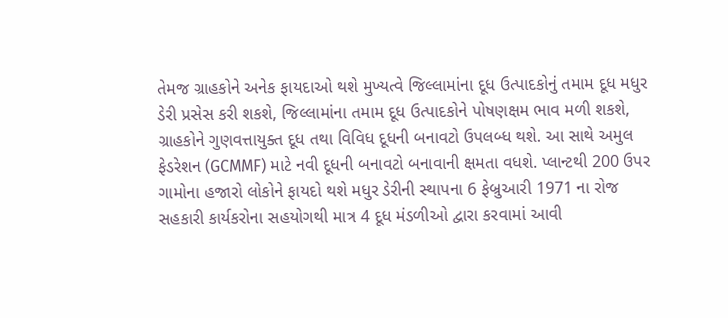તેમજ ગ્રાહકોને અનેક ફાયદાઓ થશે મુખ્યત્વે જિલ્લામાંના દૂધ ઉત્પાદકોનું તમામ દૂધ મધુર ડેરી પ્રસેસ કરી શકશે, જિલ્લામાંના તમામ દૂધ ઉત્પાદકોને પોષણક્ષમ ભાવ મળી શકશે, ગ્રાહકોને ગુણવત્તાયુક્ત દૂધ તથા વિવિધ દૂધની બનાવટો ઉપલબ્ધ થશે. આ સાથે અમુલ ફેડરેશન (GCMMF) માટે નવી દૂધની બનાવટો બનાવાની ક્ષમતા વધશે. પ્લાન્ટથી 200 ઉપર ગામોના હજારો લોકોને ફાયદો થશે મધુર ડેરીની સ્થાપના 6 ફેબ્રુઆરી 1971 ના રોજ સહકારી કાર્યકરોના સહયોગથી માત્ર 4 દૂધ મંડળીઓ દ્વારા કરવામાં આવી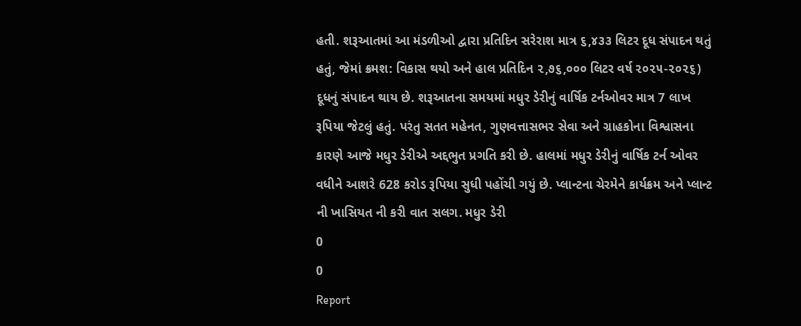હતી. શરૂઆતમાં આ મંડળીઓ દ્વારા પ્રતિદિન સરેરાશ માત્ર ૬,૪૩૩ લિટર દૂધ સંપાદન થતું હતું, જેમાં ક્રમશ: વિકાસ થયો અને હાલ પ્રતિદિન ૨,૭૬,૦૦૦ લિટર વર્ષ ૨૦૨૫-૨૦૨૬) દૂધનું સંપાદન થાય છે. શરૂઆતના સમયમાં મધુર ડેરીનું વાર્ષિક ટર્નઓવર માત્ર 7 લાખ રૂપિયા જેટલું હતું. પરંતુ સતત મહેનત, ગુણવત્તાસભર સેવા અને ગ્રાહકોના વિશ્વાસના કારણે આજે મધુર ડેરીએ અદ્દભુત પ્રગતિ કરી છે. હાલમાં મધુર ડેરીનું વાર્ષિક ટર્ન ઓવર વધીને આશરે 628 કરોડ રૂપિયા સુધી પહોંચી ગયું છે. પ્લાન્ટના ચેરમેને કાર્યક્રમ અને પ્લાન્ટ ની ખાસિયત ની કરી વાત સલગ. મધુર ડેરી
0
0
Report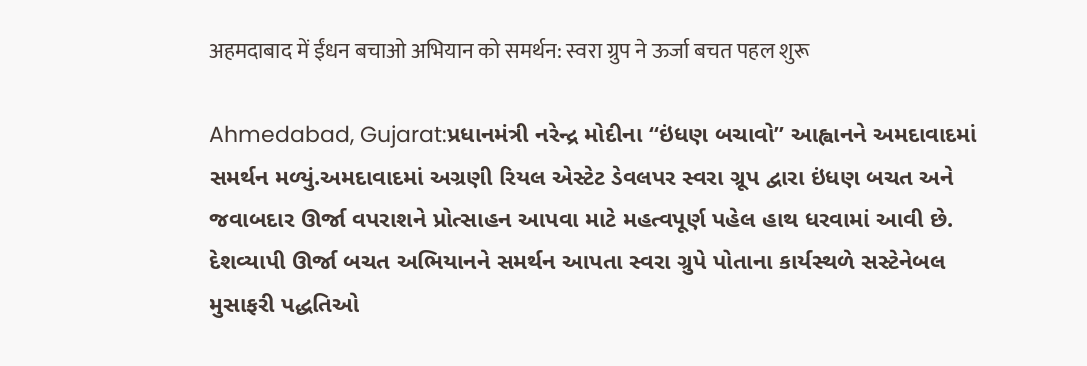अहमदाबाद में ईंधन बचाओ अभियान को समर्थन: स्वरा ग्रुप ने ऊर्जा बचत पहल शुरू

Ahmedabad, Gujarat:પ્રધાનમંત્રી નરેન્દ્ર મોદીના “ઇંધણ બચાવો” આહ્વાનને અમદાવાદમાં સમર્થન મળ્યું.અમદાવાદમાં અગ્રણી રિયલ એસ્ટેટ ડેવલપર સ્વરા ગ્રૂપ દ્વારા ઇંધણ બચત અને જવાબદાર ઊર્જા વપરાશને પ્રોત્સાહન આપવા માટે મહત્વપૂર્ણ પહેલ હાથ ધરવામાં આવી છે. દેશવ્યાપી ઊર્જા બચત અભિયાનને સમર્થન આપતા સ્વરા ગ્રુપે પોતાના કાર્યસ્થળે સસ્ટેનેબલ મુસાફરી પદ્ધતિઓ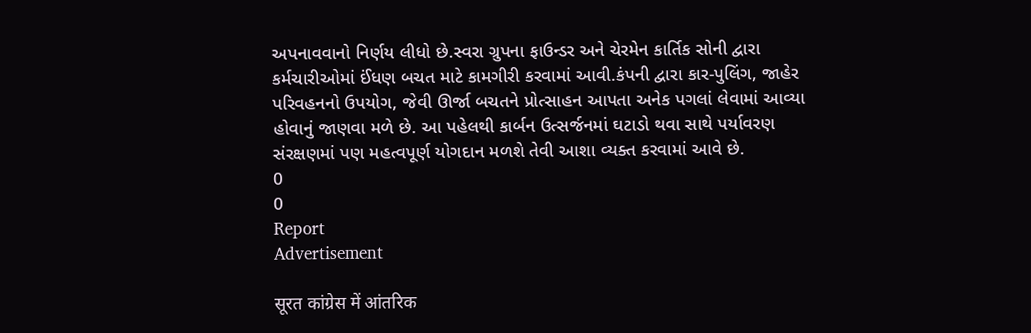અપનાવવાનો નિર્ણય લીધો છે.સ્વરા ગ્રુપના ફાઉન્ડર અને ચેરમેન કાર્તિક સોની દ્વારા કર્મચારીઓમાં ઈંધણ બચત માટે કામગીરી કરવામાં આવી.કંપની દ્વારા કાર-પુલિંગ, જાહેર પરિવહનનો ઉપયોગ, જેવી ઊર્જા બચતને પ્રોત્સાહન આપતા અનેક પગલાં લેવામાં આવ્યા હોવાનું જાણવા મળે છે. આ પહેલથી કાર્બન ઉત્સર્જનમાં ઘટાડો થવા સાથે પર્યાવરણ સંરક્ષણમાં પણ મહત્વપૂર્ણ યોગદાન મળશે તેવી આશા વ્યક્ત કરવામાં આવે છે.
0
0
Report
Advertisement

सूरत कांग्रेस में आंतरिक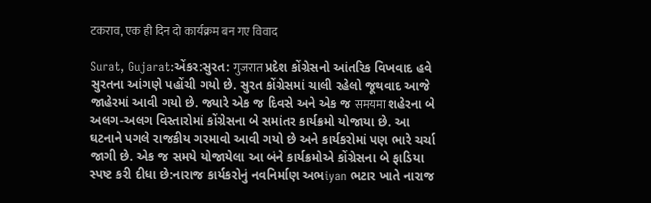टकराव, एक ही दिन दो कार्यक्रम बन गए विवाद

Surat, Gujarat:એંકર:સુરત: गुजरात પ્રદેશ કોંગ્રેસનો આંતરિક વિખવાદ હવે સુરતના આંગણે પહોંચી ગયો છે. સુરત કોંગ્રેસમાં ચાલી રહેલો જૂથવાદ આજે જાહેરમાં આવી ગયો છે. જ્યારે એક જ દિવસે અને એક જ समयमा શહેરના બે અલગ-અલગ વિસ્તારોમાં કોંગ્રેસના બે સમાંતર કાર્યક્રમો યોજાયા છે. આ ઘટનાને પગલે રાજકીય ગરમાવો આવી ગયો છે અને કાર્યકરોમાં પણ ભારે ચર્ચા જાગી છે. એક જ સમયે યોજાયેલા આ બંને કાર્યક્રમોએ કોંગ્રેસના બે ફાડિયા સ્પષ્ટ કરી દીધા છે:નારાજ કાર્યકરોનું નવનિર્માણ અભiyan ભટાર ખાતે નારાજ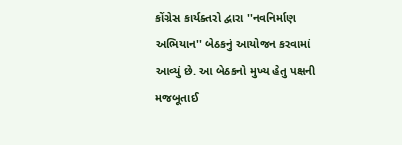કોંગ્રેસ કાર્યક્તરો દ્વારા ''નવનિર્માણ અભિયાન'' બેઠકનું આયોજન કરવામાં આવ્યું છે. આ બેઠકનો મુખ્ય હેતુ પક્ષની મજબૂતાઈ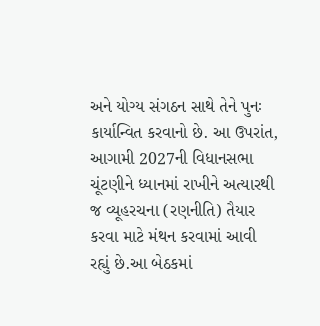અને યોગ્ય સંગઠન સાથે તેને પુનઃ કાર્યાન્વિત કરવાનો છે. આ ઉપરાંત, આગામી 2027ની વિધાનસભા ચૂંટણીને ધ્યાનમાં રાખીને અત્યારથી જ વ્યૂહરચના (રણનીતિ) તૈયાર કરવા માટે મંથન કરવામાં આવી રહ્યું છે.આ બેઠકમાં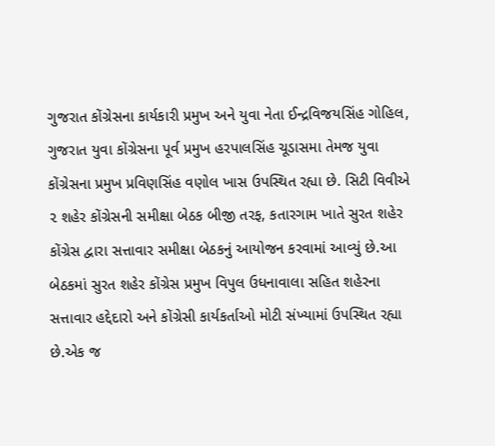ગુજરાત કોંગ્રેસના કાર્યકારી પ્રમુખ અને યુવા નેતા ઈન્દ્રવિજયસિંહ ગોહિલ, ગુજરાત યુવા કોંગ્રેસના પૂર્વ પ્રમુખ હરપાલસિંહ ચૂડાસમા તેમજ યુવા કોંગ્રેસના પ્રમુખ પ્રવિણસિંહ વણોલ ખાસ ઉપસ્થિત રહ્યા છે. સિટી વિવીએ ૨ શહેર કોંગ્રેસની સમીક્ષા બેઠક બીજી તરફ, કતારગામ ખાતે સુરત શહેર કોંગ્રેસ દ્વારા સત્તાવાર સમીક્ષા બેઠકનું આયોજન કરવામાં આવ્યું છે.આ બેઠકમાં સુરત શહેર કોંગ્રેસ પ્રમુખ વિપુલ ઉધનાવાલા સહિત શહેરના સત્તાવાર હદ્દેદારો અને કોંગ્રેસી કાર્યકર્તાઓ મોટી સંખ્યામાં ઉપસ્થિત રહ્યા છે.એક જ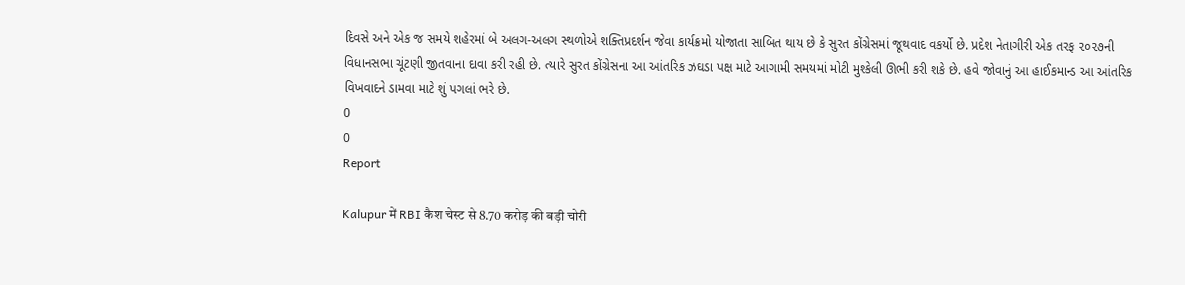દિવસે અને એક જ સમયે શહેરમાં બે અલગ-અલગ સ્થળોએ શક્તિપ્રદર્શન જેવા કાર્યક્રમો યોજાતા સાબિત થાય છે કે સુરત કોંગ્રેસમાં જૂથવાદ વકર્યો છે. પ્રદેશ નેતાગીરી એક તરફ ૨૦૨૭ની વિધાનસભા ચૂંટણી જીતવાના દાવા કરી રહી છે. ત્યારે સુરત કોંગ્રેસના આ આંતરિક ઝઘડા પક્ષ માટે આગામી સમયમાં મોટી મુશ્કેલી ઊભી કરી શકે છે. હવે જોવાનું આ હાઈકમાન્ડ આ આંતરિક વિખવાદને ડામવા માટે શું પગલાં ભરે છે.
0
0
Report

Kalupur में RBI कैश चेस्ट से 8.70 करोड़ की बड़ी चोरी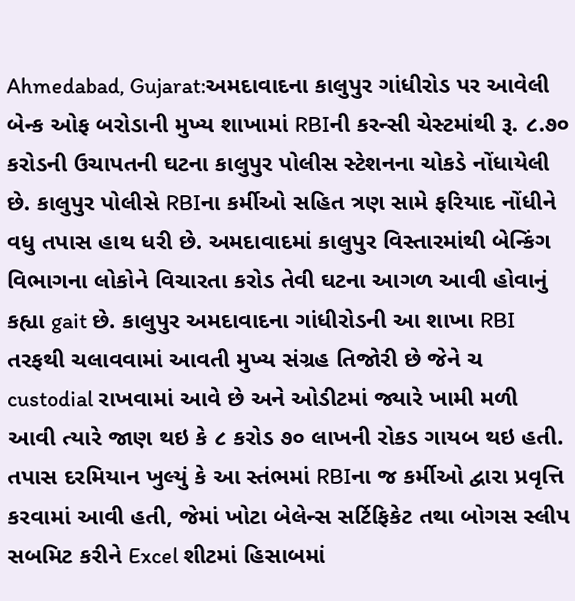Ahmedabad, Gujarat:અમદાવાદના કાલુપુર ગાંધીરોડ પર આવેલી બેન્ક ઓફ બરોડાની મુખ્ય શાખામાં RBIની કરન્સી ચેસ્ટમાંથી રૂ. ૮.૭૦ કરોડની ઉચાપતની ઘટના કાલુપુર પોલીસ સ્ટેશનના ચોકડે નોંધાયેલી છે. કાલુપુર પોલીસે RBIના કર્મીઓ સહિત ત્રણ સામે ફરિયાદ નોંધીને વધુ તપાસ હાથ ધરી છે. અમદાવાદમાં કાલુપુર વિસ્તારમાંથી બેન્કિંગ વિભાગના લોકોને વિચારતા કરોડ તેવી ઘટના આગળ આવી હોવાનું કહ્યા gait છે. કાલુપુર અમદાવાદના ગાંધીરોડની આ શાખા RBI તરફથી ચલાવવામાં આવતી મુખ્ય સંગ્રહ તિજોરી છે જેને ચ custodial રાખવામાં આવે છે અને ઓડીટમાં જ્યારે ખામી મળી આવી ત્યારે જાણ થઇ કે ૮ કરોડ ૭૦ લાખની રોકડ ગાયબ થઇ હતી. તપાસ દરમિયાન ખુલ્યું કે આ સ્તંભમાં RBIના જ કર્મીઓ દ્વારા પ્રવૃત્તિ કરવામાં આવી હતી, જેમાં ખોટા બેલેન્સ સર્ટિફિકેટ તથા બોગસ સ્લીપ સબમિટ કરીને Excel શીટમાં હિસાબમાં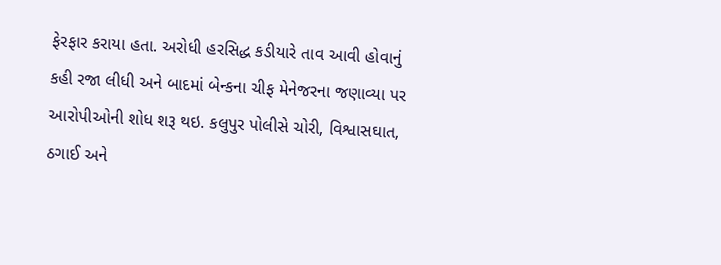ફેરફાર કરાયા હતા. અરોધી હરસિદ્ધ કડીયારે તાવ આવી હોવાનું કહી રજા લીધી અને બાદમાં બેન્કના ચીફ મેનેજરના જણાવ્યા પર આરોપીઓની શોધ શરૂ થઇ. કલુપુર પોલીસે ચોરી, વિશ્વાસઘાત, ઠગાઈ અને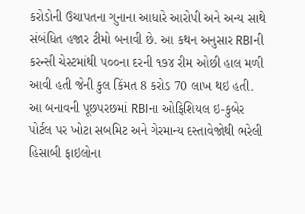કરોડોની ઉચાપતના ગુનાના આધારે આરોપી અને અન્ય સાથે સંબંધિત હજાર ટીમો બનાવી છે. આ કથન અનુસાર RBIની કરન્સી ચેસ્ટમાંથી ૫૦૦ના દરની ૧૭૪ રીમ ઓછી હાલ મળી આવી હતી જેની કુલ કિંમત 8 કરોડ 70 લાખ થઇ હતી. આ બનાવની પૂછપરછમાં RBIના ઓફિશિયલ ઇ-કુબેર પોર્ટલ પર ખોટા સબમિટ અને ગેરમાન્ય દસ્તાવેજોથી ભરેલી હિસાબી ફાઇલોના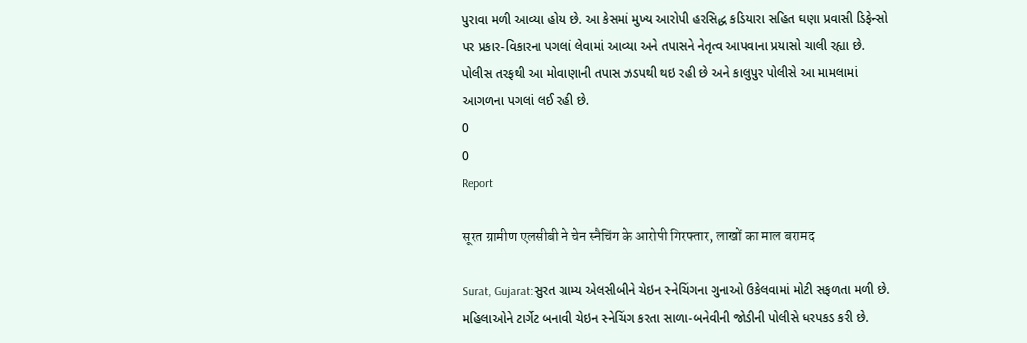પુરાવા મળી આવ્યા હોય છે. આ કેસમાં મુખ્ય આરોપી હરસિદ્ધ કડિયારા સહિત ઘણા પ્રવાસી ડિફેન્સો પર પ્રકાર-વિકારના પગલાં લેવામાં આવ્યા અને તપાસને નેતૃત્વ આપવાના પ્રયાસો ચાલી રહ્યા છે. પોલીસ તરફથી આ મોવાણાની તપાસ ઝડપથી થઇ રહી છે અને કાલુપુર પોલીસે આ મામલામાં આગળના પગલાં લઈ રહી છે.
0
0
Report

सूरत ग्रामीण एलसीबी ने चेन स्नैचिंग के आरोपी गिरफ्तार, लाखों का माल बरामद

Surat, Gujarat:સુરત ગ્રામ્ય એલસીબીને ચેઇન સ્નેચિંગના ગુનાઓ ઉકેલવામાં મોટી સફળતા મળી છે. મહિલાઓને ટાર્ગેટ બનાવી ચેઇન સ્નેચિંગ કરતા સાળા-બનેવીની જોડીની પોલીસે ધરપકડ કરી છે.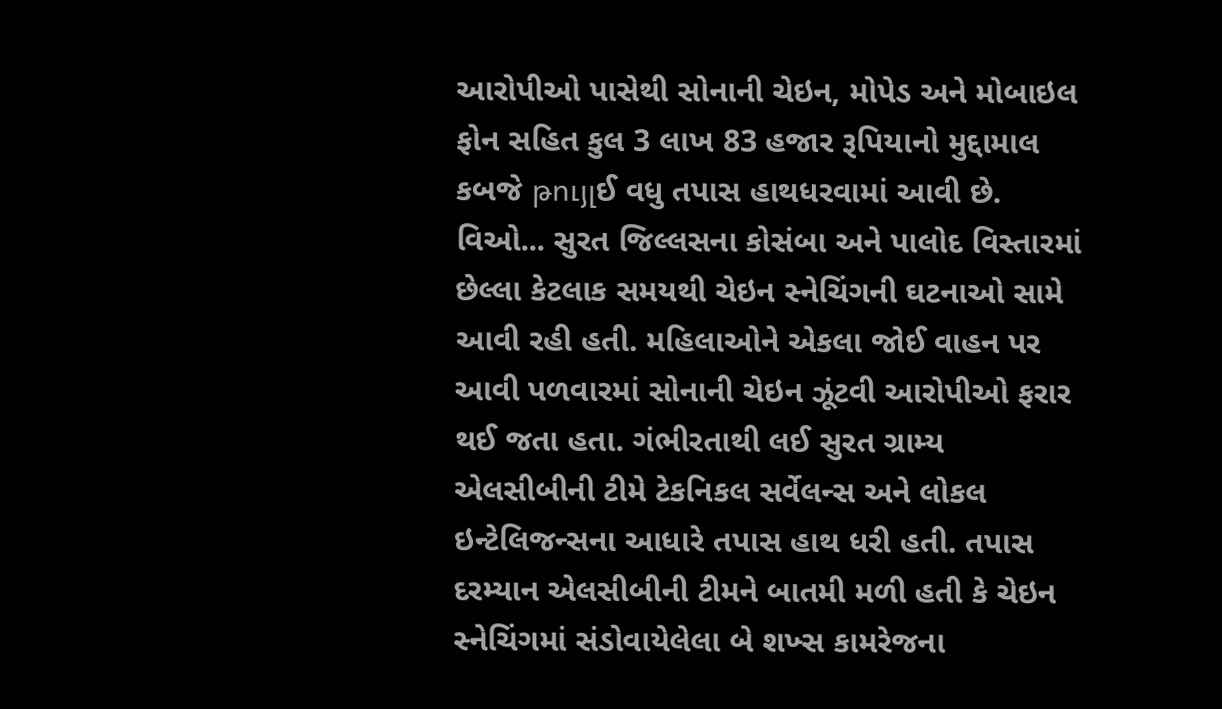આરોપીઓ પાસેથી સોનાની ચેઇન, મોપેડ અને મોબાઇલ ફોન સહિત કુલ 3 લાખ 83 હજાર રૂપિયાનો મુદ્દામાલ કબજે թույլઈ વધુ તપાસ હાથધરવામાં આવી છે. વિઓ... સુરત જિલ્લસના કોસંબા અને પાલોદ વિસ્તારમાં છેલ્લા કેટલાક સમયથી ચેઇન સ્નેચિંગની ઘટનાઓ સામે આવી રહી હતી. મહિલાઓને એકલા જોઈ વાહન પર આવી પળવારમાં સોનાની ચેઇન ઝૂંટવી આરોપીઓ ફરાર થઈ જતા હતા. ગંભીરતાથી લઈ સુરત ગ્રામ્ય એલસીબીની ટીમે ટેકનિકલ સર્વેલન્સ અને લોકલ ઇન્ટેલિજન્સના આધારે તપાસ હાથ ધરી હતી. તપાસ દરમ્યાન એલસીબીની ટીમને બાતમી મળી હતી કે ચેઇન સ્નેચિંગમાં સંડોવાયેલેલા બે શખ્સ કામરેજના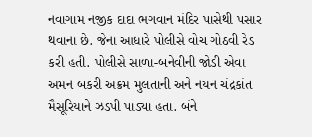નવાગામ નજીક દાદા ભગવાન મંદિર પાસેથી પસાર થવાના છે. જેના આધારે પોલીસે વોચ ગોઠવી રેડ કરી હતી. પોલીસે સાળા-બનેવીની જોડી એવા અમન બકરી અક્રમ મુલતાની અને નયન ચંદ્રકાંત મૈસૂરિયાને ઝડપી પાડ્યા હતા. બંને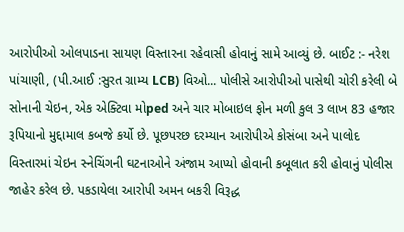આરોપીઓ ઓલપાડના સાયણ વિસ્તારના રહેવાસી હોવાનું સામે આવ્યું છે. બાઈટ :- નરેશ પાંચાણી, (પી.આઈ :સુરત ગ્રામ્ય LCB) વિઓ... પોલીસે આરોપીઓ પાસેથી ચોરી કરેલી બે સોનાની ચેઇન, એક એક્ટિવા મોped અને ચાર મોબાઇલ ફોન મળી કુલ 3 લાખ 83 હજાર રૂપિયાનો મુદ્દામાલ કબજે કર્યો છે. પૂછપરછ દરમ્યાન આરોપીએ કોસંબા અને પાલોદ વિસ્તારમાં ચેઇન સ્નેચિંગની ઘટનાઓને અંજામ આપ્યો હોવાની કબૂલાત કરી હોવાનું પોલીસ જાહેર કરેલ છે. પકડાયેલા આરોપી અમન બકરી વિરૂદ્ધ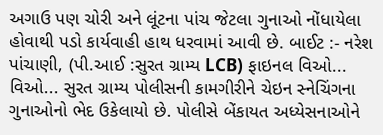અગાઉ પણ ચોરી અને લૂંટના પાંચ જેટલા ગુનાઓ નોંધાયેલા હોવાથી પડો કાર્યવાહી હાથ ધરવામાં આવી છે. બાઈટ :- નરેશ પાંચાણી, (પી.આઈ :સુરત ગ્રામ્ય LCB) ફાઇનલ વિઓ... વિઓ... સુરત ગ્રામ્ય પોલીસની કામગીરીને ચેઇન સ્નેચિંગના ગુનાઓનો ભેદ ઉકેલાયો છે. પોલીસે બેંકાયત અધ્યેસનાઓને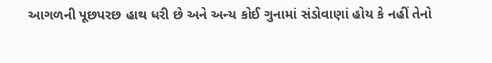આગળની પૂછપરછ હાથ ધરી છે અને અન્ય કોઈ ગુનામાં સંડોવાણાં હોય કે નહીં તેનો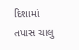દિશામાં તપાસ ચાલુ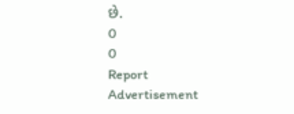છે.
0
0
Report
Advertisement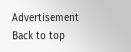Advertisement
Back to top